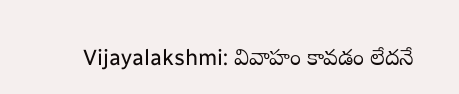Vijayalakshmi: వివాహం కావడం లేదనే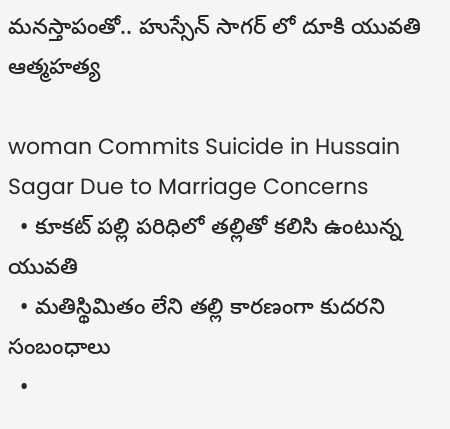మనస్తాపంతో.. హుస్సేన్ సాగర్ లో దూకి యువతి ఆత్మహత్య

woman Commits Suicide in Hussain Sagar Due to Marriage Concerns
  • కూకట్ పల్లి పరిధిలో తల్లితో కలిసి ఉంటున్న యువతి
  • మతిస్థిమితం లేని తల్లి కారణంగా కుదరని సంబంధాలు
  •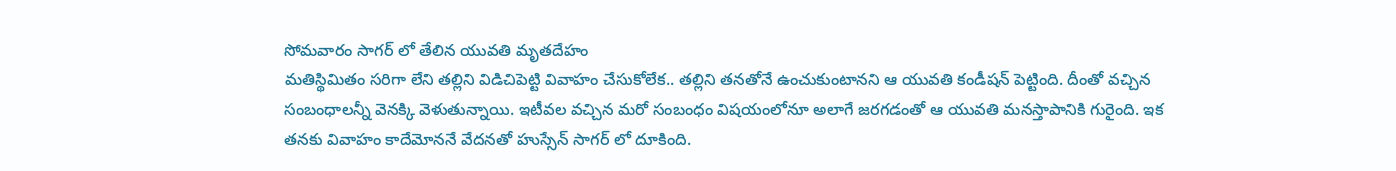సోమవారం సాగర్ లో తేలిన యువతి మృతదేహం
మతిస్థిమితం సరిగా లేని తల్లిని విడిచిపెట్టి వివాహం చేసుకోలేక.. తల్లిని తనతోనే ఉంచుకుంటానని ఆ యువతి కండీషన్ పెట్టింది. దీంతో వచ్చిన సంబంధాలన్నీ వెనక్కి వెళుతున్నాయి. ఇటీవల వచ్చిన మరో సంబంధం విషయంలోనూ అలాగే జరగడంతో ఆ యువతి మనస్తాపానికి గురైంది. ఇక తనకు వివాహం కాదేమోననే వేదనతో హుస్సేన్ సాగర్ లో దూకింది.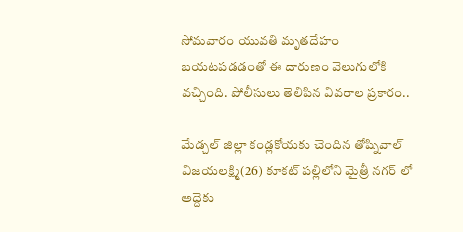సోమవారం యువతి మృతదేహం బయటపడడంతో ఈ దారుణం వెలుగులోకి వచ్చింది. పోలీసులు తెలిపిన వివరాల ప్రకారం..

మేడ్చల్‌ జిల్లా కండ్లకోయకు చెందిన తోష్నివాల్‌ విజయలక్ష్మి(26) కూకట్ పల్లిలోని మైత్రీ నగర్ లో అద్దెకు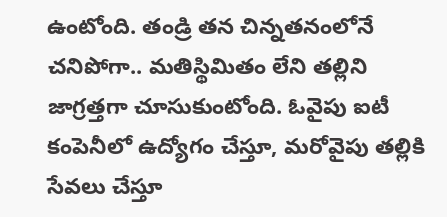ఉంటోంది. తండ్రి తన చిన్నతనంలోనే చనిపోగా.. మతిస్థిమితం లేని తల్లిని జాగ్రత్తగా చూసుకుంటోంది. ఓవైపు ఐటీ కంపెనీలో ఉద్యోగం చేస్తూ, మరోవైపు తల్లికి సేవలు చేస్తూ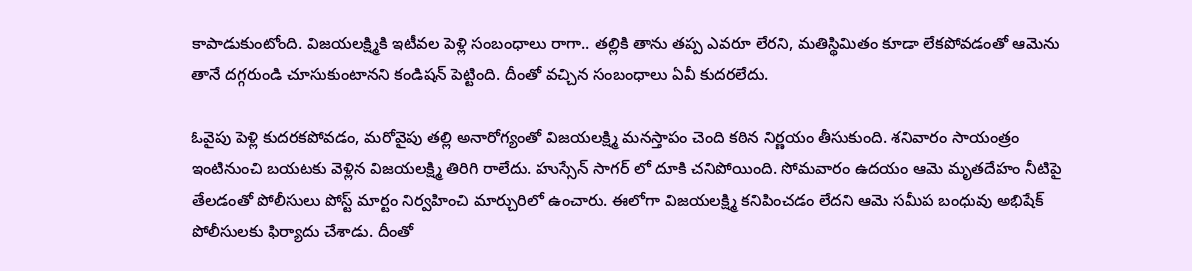కాపాడుకుంటోంది. విజయలక్ష్మికి ఇటీవల పెళ్లి సంబంధాలు రాగా.. తల్లికి తాను తప్ప ఎవరూ లేరని, మతిస్థిమితం కూడా లేకపోవడంతో ఆమెను తానే దగ్గరుండి చూసుకుంటానని కండిషన్ పెట్టింది. దీంతో వచ్చిన సంబంధాలు ఏవీ కుదరలేదు.

ఓవైపు పెళ్లి కుదరకపోవడం, మరోవైపు తల్లి అనారోగ్యంతో విజయలక్ష్మి మనస్తాపం చెంది కఠిన నిర్ణయం తీసుకుంది. శనివారం సాయంత్రం ఇంటినుంచి బయటకు వెళ్లిన విజయలక్ష్మి తిరిగి రాలేదు. హుస్సేన్ సాగర్ లో దూకి చనిపోయింది. సోమవారం ఉదయం ఆమె మృతదేహం నీటిపై తేలడంతో పోలీసులు పోస్ట్ మార్టం నిర్వహించి మార్చురిలో ఉంచారు. ఈలోగా విజయలక్ష్మి కనిపించడం లేదని ఆమె సమీప బంధువు అభిషేక్ పోలీసులకు ఫిర్యాదు చేశాడు. దీంతో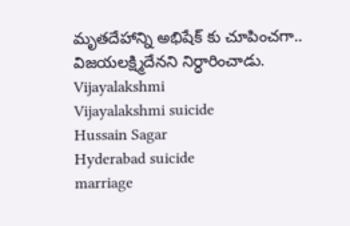మృతదేహాన్ని అభిషేక్ కు చూపించగా.. విజయలక్ష్మిదేనని నిర్ధారించాడు.
Vijayalakshmi
Vijayalakshmi suicide
Hussain Sagar
Hyderabad suicide
marriage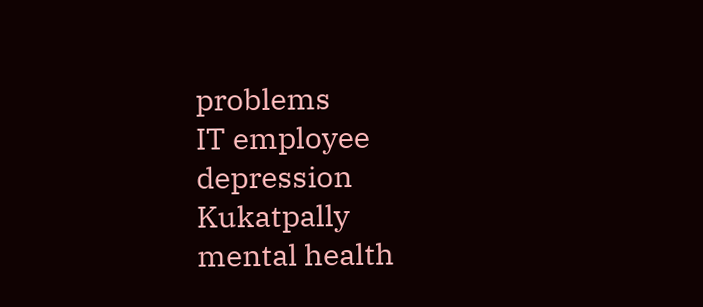problems
IT employee
depression
Kukatpally
mental health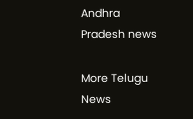Andhra Pradesh news

More Telugu News